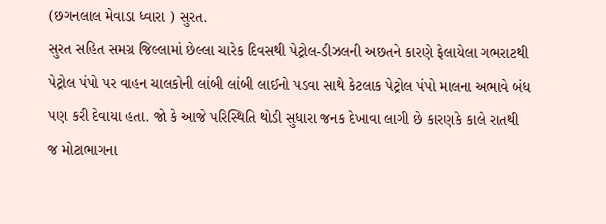(છગનલાલ મેવાડા ધ્વારા ) સુરત.
સુરત સહિત સમગ્ર જિલ્લામાં છેલ્લા ચારેક દિવસથી પેટ્રોલ-ડીઝલની અછતને કારણે ફેલાયેલા ગભરાટથી પેટ્રોલ પંપો પર વાહન ચાલકોની લાંબી લાંબી લાઈનો પડવા સાથે કેટલાક પેટ્રોલ પંપો માલના અભાવે બંધ પણ કરી દેવાયા હતા. જો કે આજે પરિસ્થિતિ થોડી સુધારા જનક દેખાવા લાગી છે કારણકે કાલે રાતથી જ મોટાભાગના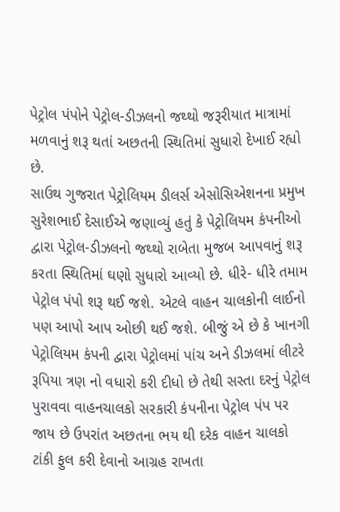પેટ્રોલ પંપોને પેટ્રોલ-ડીઝલનો જથ્થો જરૂરીયાત માત્રામાં મળવાનું શરૂ થતાં અછતની સ્થિતિમાં સુધારો દેખાઈ રહ્યો છે.
સાઉથ ગુજરાત પેટ્રોલિયમ ડીલર્સ એસોસિએશનના પ્રમુખ સુરેશભાઈ દેસાઈએ જણાવ્યું હતું કે પેટ્રોલિયમ કંપનીઓ દ્વારા પેટ્રોલ-ડીઝલનો જથ્થો રાબેતા મુજબ આપવાનું શરૂ કરતા સ્થિતિમાં ઘણો સુધારો આવ્યો છે. ધીરે- ધીરે તમામ પેટ્રોલ પંપો શરૂ થઈ જશે. એટલે વાહન ચાલકોની લાઈનો પણ આપો આપ ઓછી થઈ જશે. બીજું એ છે કે ખાનગી પેટ્રોલિયમ કંપની દ્વારા પેટ્રોલમાં પાંચ અને ડીઝલમાં લીટરે રૂપિયા ત્રણ નો વધારો કરી દીધો છે તેથી સસ્તા દરનું પેટ્રોલ પુરાવવા વાહનચાલકો સરકારી કંપનીના પેટ્રોલ પંપ પર જાય છે ઉપરાંત અછતના ભય થી દરેક વાહન ચાલકો ટાંકી ફુલ કરી દેવાનો આગ્રહ રાખતા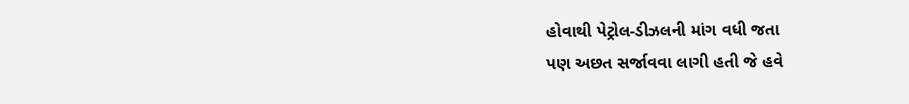હોવાથી પેટ્રોલ-ડીઝલની માંગ વધી જતા
પણ અછત સર્જાવવા લાગી હતી જે હવે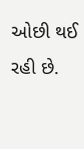ઓછી થઈ રહી છે.